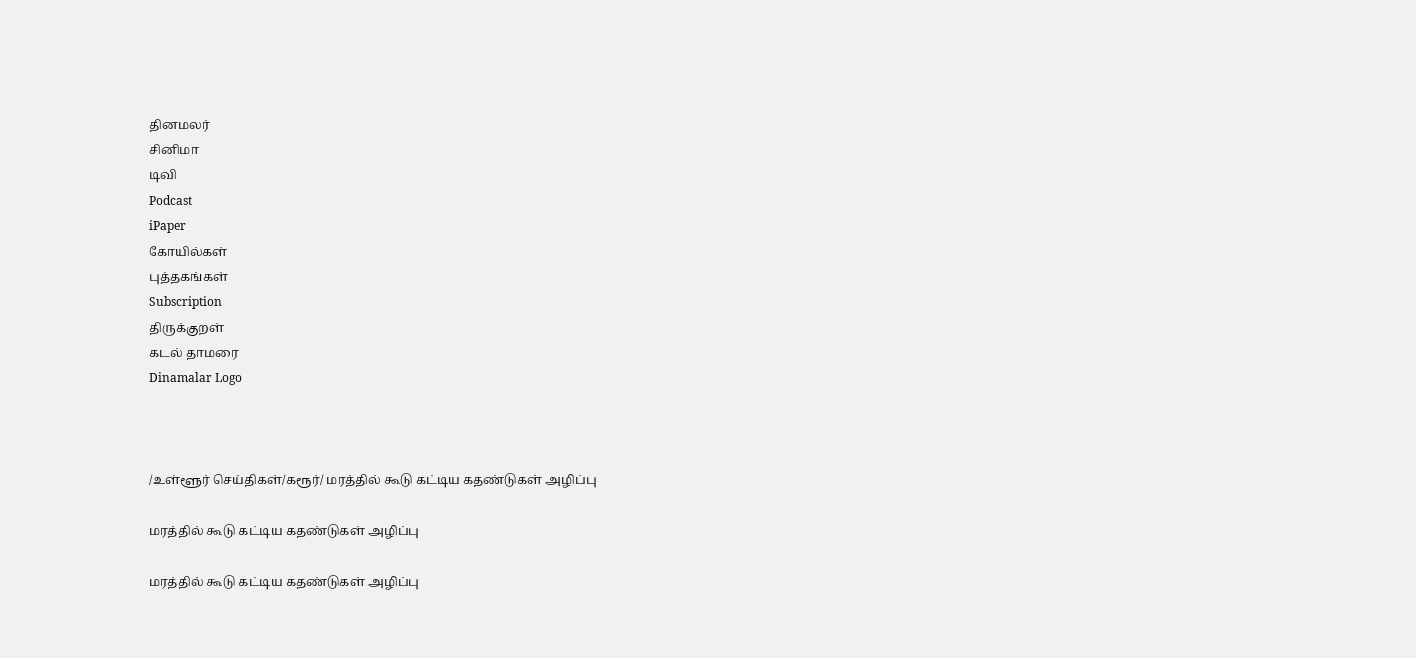தினமலர்
சினிமா
டிவி
Podcast
iPaper
கோயில்கள்
புத்தகங்கள்
Subscription
திருக்குறள்
கடல் தாமரை
Dinamalar Logo



/உள்ளூர் செய்திகள்/கரூர்/ மரத்தில் கூடு கட்டிய கதண்டுகள் அழிப்பு

மரத்தில் கூடு கட்டிய கதண்டுகள் அழிப்பு

மரத்தில் கூடு கட்டிய கதண்டுகள் அழிப்பு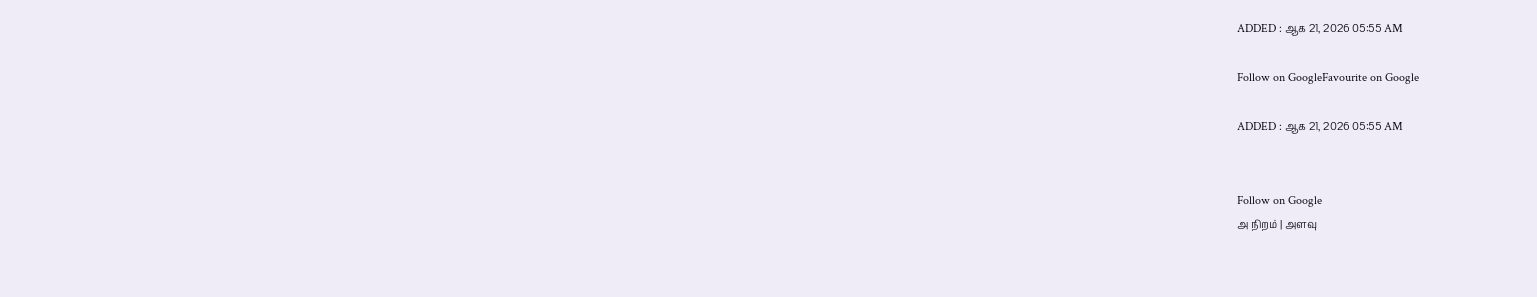ADDED : ஆக 21, 2026 05:55 AM

Follow on GoogleFavourite on Google

ADDED : ஆக 21, 2026 05:55 AM


Follow on Google
அ நிறம் | அளவு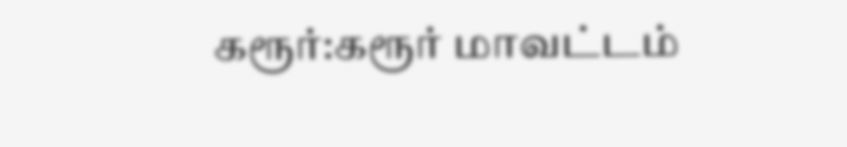கரூர்:கரூர் மாவட்டம்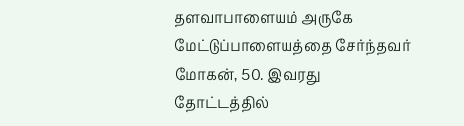தளவாபாளையம் அருகே மேட்டுப்பாளையத்தை சேர்ந்தவர் மோகன், 50. இவரது தோட்டத்தில்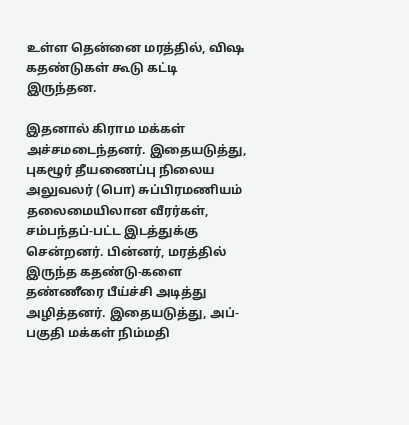உள்ள தென்னை மரத்தில், விஷ கதண்டுகள் கூடு கட்டி இருந்தன.

இதனால் கிராம மக்கள் அச்சமடைந்தனர். இதையடுத்து, புகழூர் தீயணைப்பு நிலைய அலுவலர் (பொ) சுப்பிரமணியம் தலைமையிலான வீரர்கள், சம்பந்தப்-பட்ட இடத்துக்கு சென்றனர். பின்னர், மரத்தில் இருந்த கதண்டு-களை தண்ணீரை பீய்ச்சி அடித்து அழித்தனர். இதையடுத்து, அப்-பகுதி மக்கள் நிம்மதி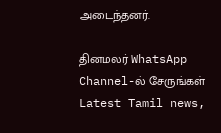அடைந்தனர்.

தினமலர் WhatsApp Channel-ல் சேருங்கள்
Latest Tamil news,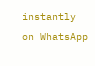instantly on WhatsApp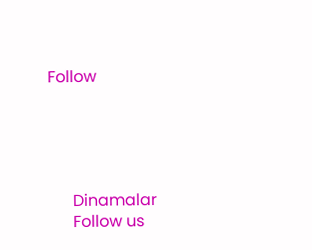Follow





      Dinamalar
      Follow us